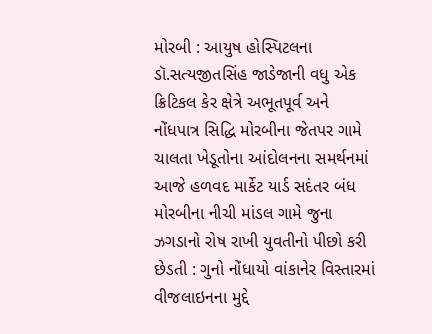મોરબી : આયુષ હોસ્પિટલના ડૉ.સત્યજીતસિંહ જાડેજાની વધુ એક ક્રિટિકલ કેર ક્ષેત્રે અભૂતપૂર્વ અને નોંધપાત્ર સિદ્ધિ મોરબીના જેતપર ગામે ચાલતા ખેડૂતોના આંદોલનના સમર્થનમાં આજે હળવદ માર્કેટ યાર્ડ સદંતર બંધ મોરબીના નીચી માંડલ ગામે જુના ઝગડાનો રોષ રાખી યુવતીનો પીછો કરી છેડતી : ગુનો નોંધાયો વાંકાનેર વિસ્તારમાં વીજલાઇનના મુદ્દે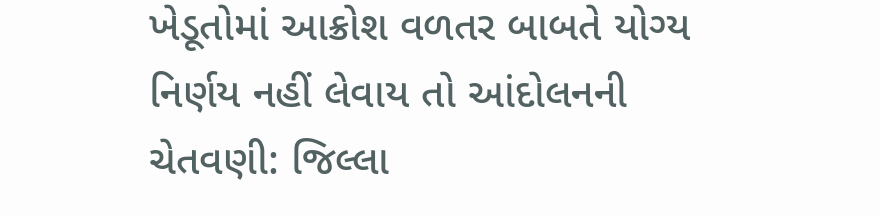ખેડૂતોમાં આક્રોશ વળતર બાબતે યોગ્ય નિર્ણય નહીં લેવાય તો આંદોલનની ચેતવણી: જિલ્લા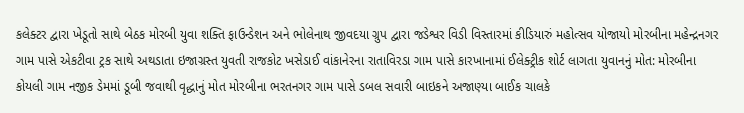કલેક્ટર દ્વારા ખેડૂતો સાથે બેઠક મોરબી યુવા શક્તિ ફાઉન્ડેશન અને ભોલેનાથ જીવદયા ગ્રુપ દ્વારા જડેશ્વર વિડી વિસ્તારમાં કીડિયારું મહોત્સવ યોજાયો મોરબીના મહેન્દ્રનગર ગામ પાસે એકટીવા ટ્રક સાથે અથડાતા ઇજાગ્રસ્ત યુવતી રાજકોટ ખસેડાઈ વાંકાનેરના રાતાવિરડા ગામ પાસે કારખાનામાં ઈલેક્ટ્રીક શોર્ટ લાગતા યુવાનનું મોત: મોરબીના કોયલી ગામ નજીક ડેમમાં ડૂબી જવાથી વૃદ્ધાનું મોત મોરબીના ભરતનગર ગામ પાસે ડબલ સવારી બાઇકને અજાણ્યા બાઈક ચાલકે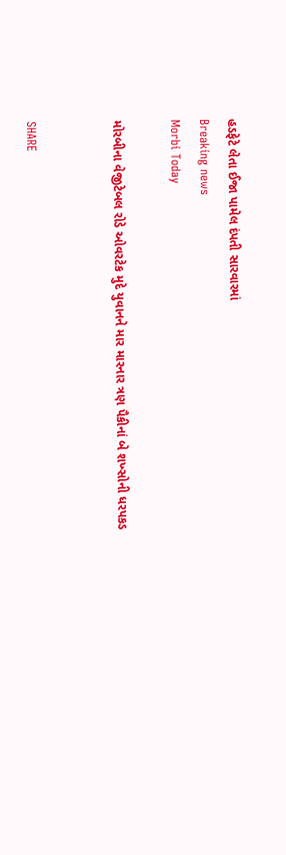હડફેટે લેતા ઈજા પામેલ દંપતી સારવારમાં
Breaking news
Morbi Today

મોરબીના વેજીટેબલ રોડે ઓવરટેક મુદે યુવાનને માર મારનાર ત્રણ પૈકીનાં બે શખ્સોની ધરપકડ


SHARE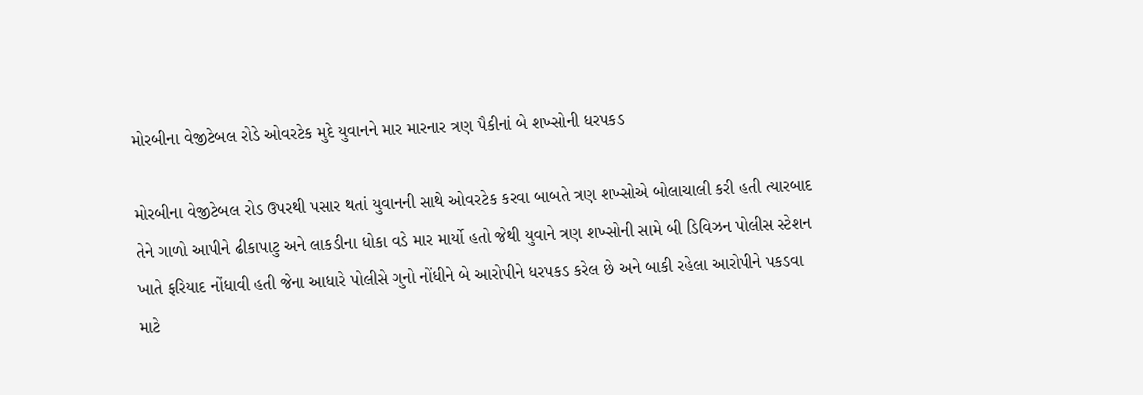મોરબીના વેજીટેબલ રોડે ઓવરટેક મુદે યુવાનને માર મારનાર ત્રણ પૈકીનાં બે શખ્સોની ધરપકડ

મોરબીના વેજીટેબલ રોડ ઉપરથી પસાર થતાં યુવાનની સાથે ઓવરટેક કરવા બાબતે ત્રણ શખ્સોએ બોલાચાલી કરી હતી ત્યારબાદ તેને ગાળો આપીને ઢીકાપાટુ અને લાકડીના ધોકા વડે માર માર્યો હતો જેથી યુવાને ત્રણ શખ્સોની સામે બી ડિવિઝન પોલીસ સ્ટેશન ખાતે ફરિયાદ નોંધાવી હતી જેના આધારે પોલીસે ગુનો નોંધીને બે આરોપીને ધરપકડ કરેલ છે અને બાકી રહેલા આરોપીને પકડવા માટે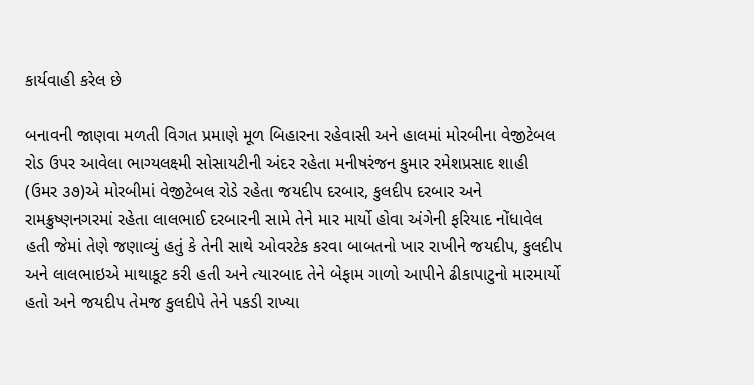કાર્યવાહી કરેલ છે

બનાવની જાણવા મળતી વિગત પ્રમાણે મૂળ બિહારના રહેવાસી અને હાલમાં મોરબીના વેજીટેબલ રોડ ઉપર આવેલા ભાગ્યલક્ષ્મી સોસાયટીની અંદર રહેતા મનીષરંજન કુમાર રમેશપ્રસાદ શાહી (ઉમર ૩૭)એ મોરબીમાં વેજીટેબલ રોડે રહેતા જયદીપ દરબાર, કુલદીપ દરબાર અને રામક્રુષ્ણનગરમાં રહેતા લાલભાઈ દરબારની સામે તેને માર માર્યો હોવા અંગેની ફરિયાદ નોંધાવેલ હતી જેમાં તેણે જણાવ્યું હતું કે તેની સાથે ઓવરટેક કરવા બાબતનો ખાર રાખીને જયદીપ, કુલદીપ અને લાલભાઇએ માથાકૂટ કરી હતી અને ત્યારબાદ તેને બેફામ ગાળો આપીને ઢીકાપાટુનો મારમાર્યો હતો અને જયદીપ તેમજ કુલદીપે તેને પકડી રાખ્યા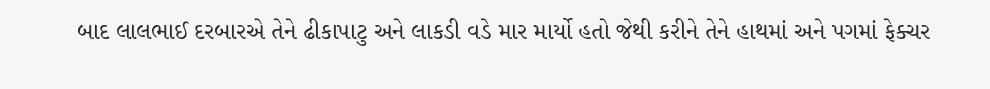બાદ લાલભાઈ દરબારએ તેને ઢીકાપાટુ અને લાકડી વડે માર માર્યો હતો જેથી કરીને તેને હાથમાં અને પગમાં ફેક્ચર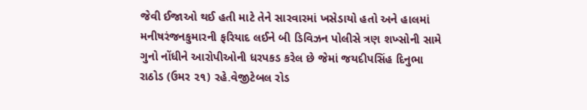જેવી ઈજાઓ થઈ હતી માટે તેને સારવારમાં ખસેડાયો હતો અને હાલમાં મનીષરંજનકુમારની ફરિયાદ લઈને બી ડિવિઝન પોલીસે ત્રણ શખ્સોની સામે ગુનો નોંધીને આરોપીઓની ધરપકડ કરેલ છે જેમાં જયદીપસિંહ દિનુભા રાઠોડ (ઉમર ૨૧) રહે.વેજીટેબલ રોડ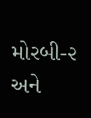મોરબી-૨ અને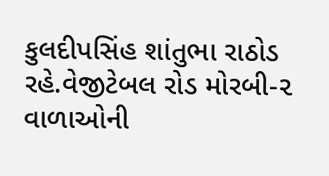કુલદીપસિંહ શાંતુભા રાઠોડ રહે.વેજીટેબલ રોડ મોરબી-૨ વાળાઓની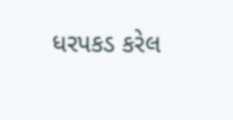ધરપકડ કરેલ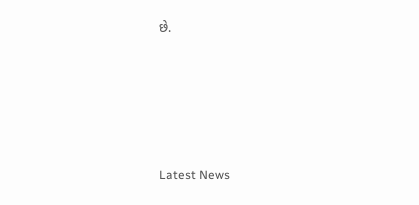છે.






Latest News